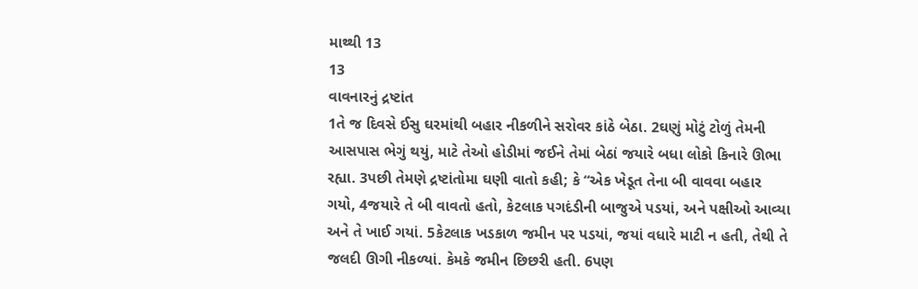માથ્થી 13
13
વાવનારનું દ્રષ્ટાંત
1તે જ દિવસે ઈસુ ઘરમાંથી બહાર નીકળીને સરોવર કાંઠે બેઠા. 2ઘણું મોટું ટોળું તેમની આસપાસ ભેગું થયું, માટે તેઓ હોડીમાં જઈને તેમાં બેઠાં જયારે બધા લોકો કિનારે ઊભા રહ્યા. 3પછી તેમણે દ્રષ્ટાંતોમા ઘણી વાતો કહી; કે “એક ખેડૂત તેના બી વાવવા બહાર ગયો, 4જયારે તે બી વાવતો હતો, કેટલાક પગદંડીની બાજુએ પડયાં, અને પક્ષીઓ આવ્યા અને તે ખાઈ ગયાં. 5કેટલાક ખડકાળ જમીન પર પડયાં, જયાં વધારે માટી ન હતી, તેથી તે જલદી ઊગી નીકળ્યાં. કેમકે જમીન છિછરી હતી. 6પણ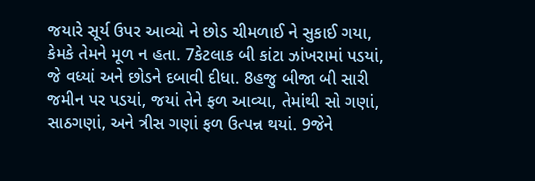જયારે સૂર્ય ઉપર આવ્યો ને છોડ ચીમળાઈ ને સુકાઈ ગયા, કેમકે તેમને મૂળ ન હતા. 7કેટલાક બી કાંટા ઝાંખરામાં પડયાં, જે વધ્યાં અને છોડને દબાવી દીધા. 8હજુ બીજા બી સારી જમીન પર પડયાં, જયાં તેને ફળ આવ્યા, તેમાંથી સો ગણાં, સાઠગણાં, અને ત્રીસ ગણાં ફળ ઉત્પન્ન થયાં. 9જેને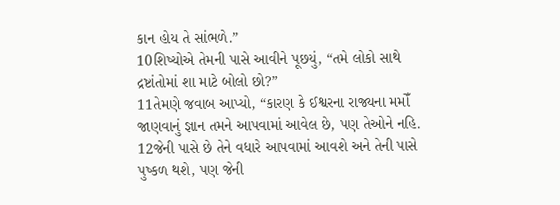કાન હોય તે સાંભળે.”
10શિષ્યોએ તેમની પાસે આવીને પૂછયું, “તમે લોકો સાથે દ્રષ્ટાંતોમાં શા માટે બોલો છો?”
11તેમણે જવાબ આપ્યો, “કારણ કે ઈશ્વરના રાજ્યના મમોઁ જાણવાનું જ્ઞાન તમને આપવામાં આવેલ છે, પણ તેઓને નહિ. 12જેની પાસે છે તેને વધારે આપવામાં આવશે અને તેની પાસે પુષ્કળ થશે, પણ જેની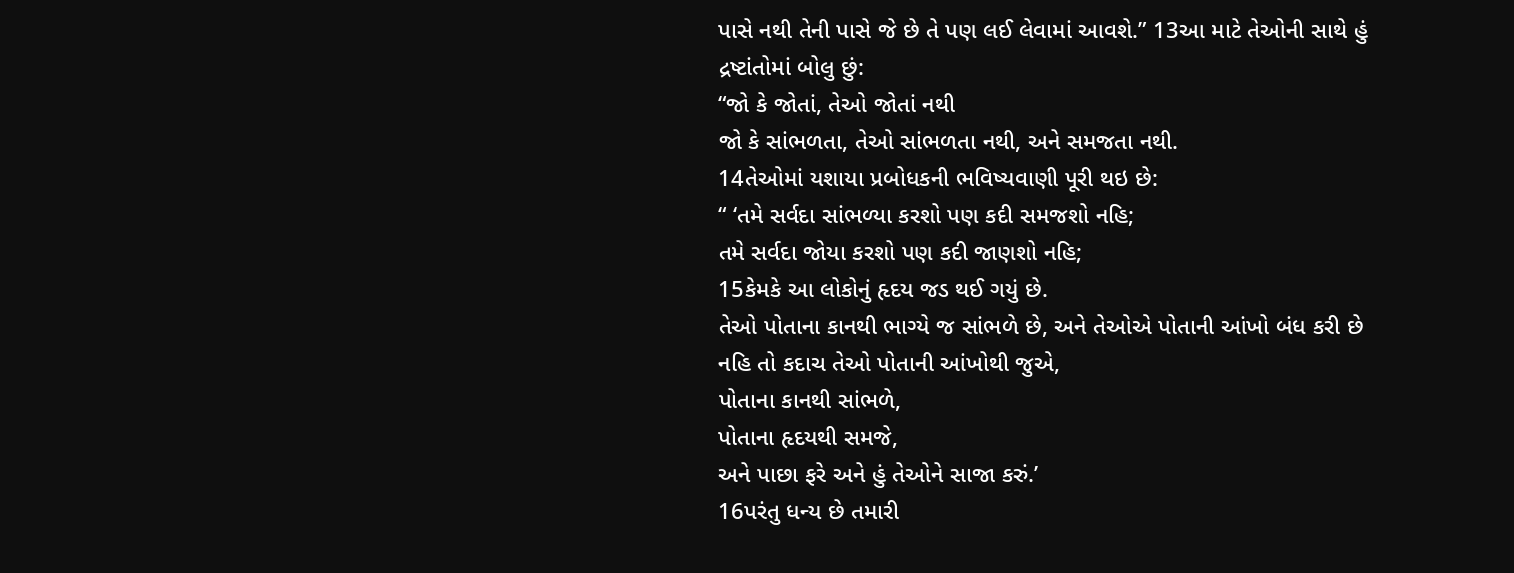પાસે નથી તેની પાસે જે છે તે પણ લઈ લેવામાં આવશે.” 13આ માટે તેઓની સાથે હું દ્રષ્ટાંતોમાં બોલુ છું:
“જો કે જોતાં, તેઓ જોતાં નથી
જો કે સાંભળતા, તેઓ સાંભળતા નથી, અને સમજતા નથી.
14તેઓમાં યશાયા પ્રબોધકની ભવિષ્યવાણી પૂરી થઇ છે:
“ ‘તમે સર્વદા સાંભળ્યા કરશો પણ કદી સમજશો નહિ;
તમે સર્વદા જોયા કરશો પણ કદી જાણશો નહિ;
15કેમકે આ લોકોનું હૃદય જડ થઈ ગયું છે.
તેઓ પોતાના કાનથી ભાગ્યે જ સાંભળે છે, અને તેઓએ પોતાની આંખો બંધ કરી છે
નહિ તો કદાચ તેઓ પોતાની આંખોથી જુએ,
પોતાના કાનથી સાંભળે,
પોતાના હૃદયથી સમજે,
અને પાછા ફરે અને હું તેઓને સાજા કરું.’
16પરંતુ ધન્ય છે તમારી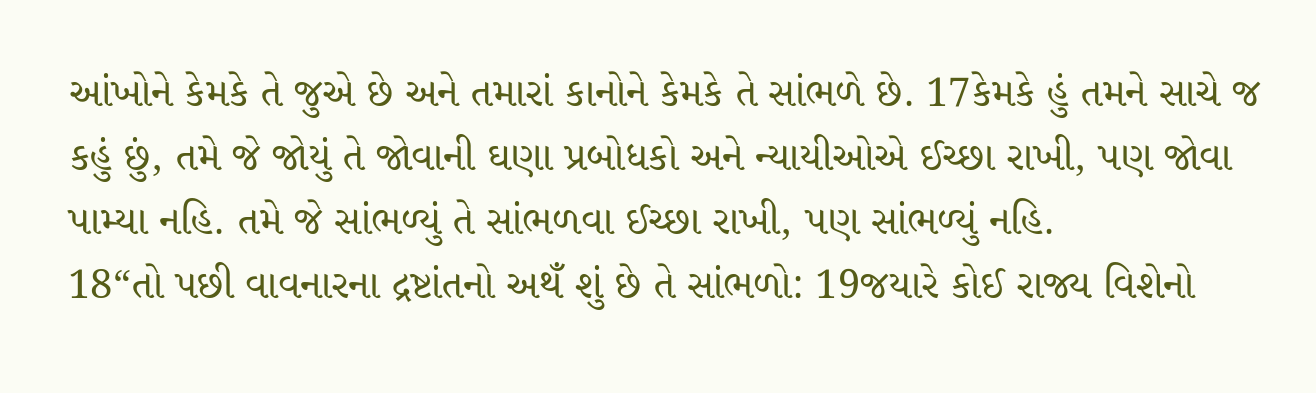આંખોને કેમકે તે જુએ છે અને તમારાં કાનોને કેમકે તે સાંભળે છે. 17કેમકે હું તમને સાચે જ કહું છું, તમે જે જોયું તે જોવાની ઘણા પ્રબોધકો અને ન્યાયીઓએ ઈચ્છા રાખી, પણ જોવા પામ્યા નહિ. તમે જે સાંભળ્યું તે સાંભળવા ઈચ્છા રાખી, પણ સાંભળ્યું નહિ.
18“તો પછી વાવનારના દ્રષ્ટાંતનો અથઁ શું છે તે સાંભળો: 19જયારે કોઈ રાજ્ય વિશેનો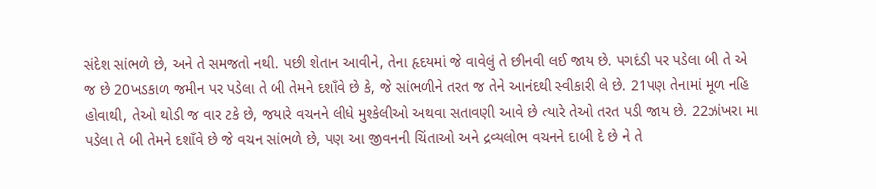સંદેશ સાંભળે છે, અને તે સમજતો નથી. પછી શેતાન આવીને, તેના હૃદયમાં જે વાવેલું તે છીનવી લઈ જાય છે. પગદંડી પર પડેલા બી તે એ જ છે 20ખડકાળ જમીન પર પડેલા તે બી તેમને દશાઁવે છે કે, જે સાંભળીને તરત જ તેને આનંદથી સ્વીકારી લે છે. 21પણ તેનામાં મૂળ નહિ હોવાથી, તેઓ થોડી જ વાર ટકે છે, જયારે વચનને લીધે મુશ્કેલીઓ અથવા સતાવણી આવે છે ત્યારે તેઓ તરત પડી જાય છે. 22ઝાંખરા મા પડેલા તે બી તેમને દશાઁવે છે જે વચન સાંભળે છે, પણ આ જીવનની ચિંતાઓ અને દ્રવ્યલોભ વચનને દાબી દે છે ને તે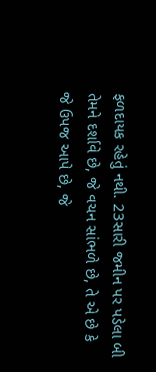ફળદાયક રહેતું નથી. 23સારી જમીન પર પડેલા બી તેમને દર્શાવે છે, જે વચન સાંભળે છે, તે એ છે કે જે ઉપજ આપે છે, જે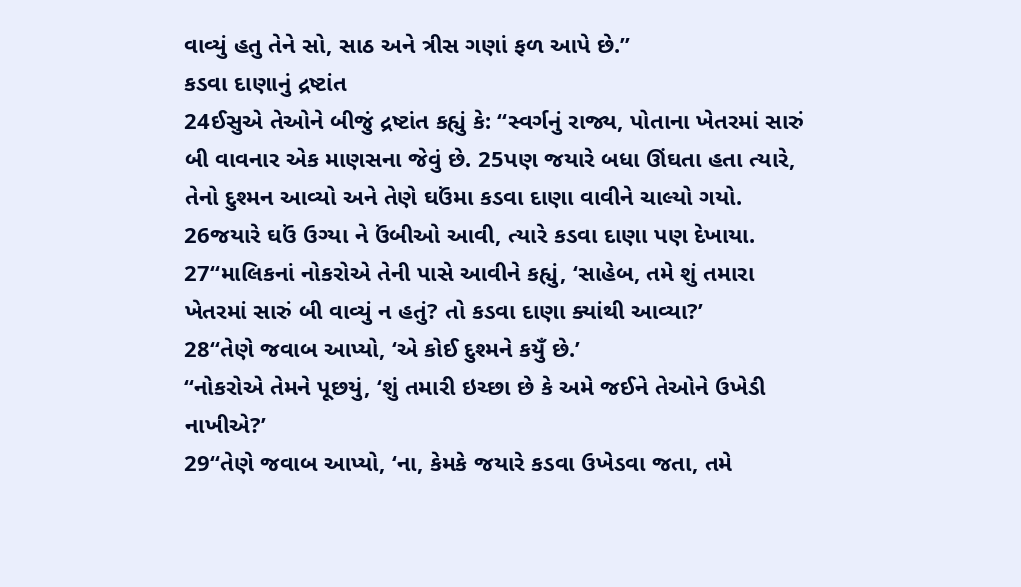વાવ્યું હતુ તેને સો, સાઠ અને ત્રીસ ગણાં ફળ આપે છે.”
કડવા દાણાનું દ્રષ્ટાંત
24ઈસુએ તેઓને બીજું દ્રષ્ટાંત કહ્યું કે: “સ્વર્ગનું રાજ્ય, પોતાના ખેતરમાં સારું બી વાવનાર એક માણસના જેવું છે. 25પણ જયારે બધા ઊંઘતા હતા ત્યારે, તેનો દુશ્મન આવ્યો અને તેણે ઘઉંમા કડવા દાણા વાવીને ચાલ્યો ગયો. 26જયારે ઘઉં ઉગ્યા ને ઉંબીઓ આવી, ત્યારે કડવા દાણા પણ દેખાયા.
27“માલિકનાં નોકરોએ તેની પાસે આવીને કહ્યું, ‘સાહેબ, તમે શું તમારા ખેતરમાં સારું બી વાવ્યું ન હતું? તો કડવા દાણા ક્યાંથી આવ્યા?’
28“તેણે જવાબ આપ્યો, ‘એ કોઈ દુશ્મને કયુઁ છે.’
“નોકરોએ તેમને પૂછયું, ‘શું તમારી ઇચ્છા છે કે અમે જઈને તેઓને ઉખેડી નાખીએ?’
29“તેણે જવાબ આપ્યો, ‘ના, કેમકે જયારે કડવા ઉખેડવા જતા, તમે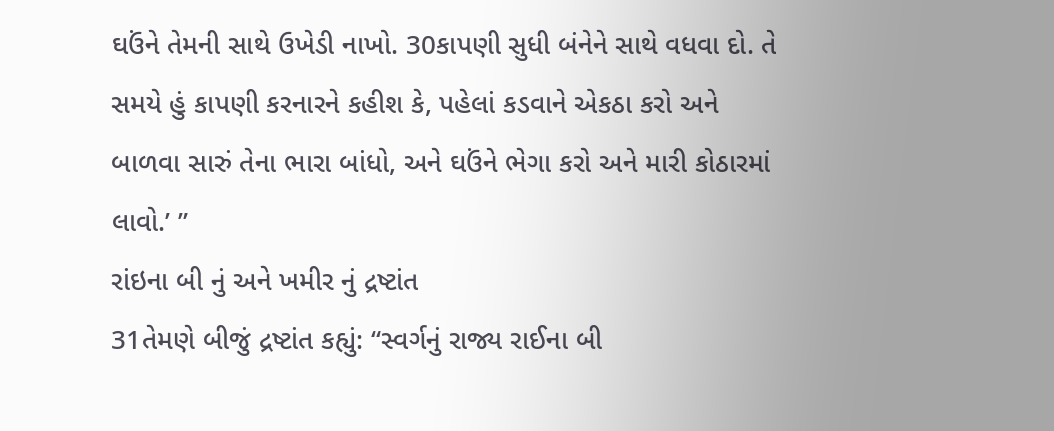ઘઉંને તેમની સાથે ઉખેડી નાખો. 30કાપણી સુધી બંનેને સાથે વધવા દો. તે સમયે હું કાપણી કરનારને કહીશ કે, પહેલાં કડવાને એકઠા કરો અને બાળવા સારું તેના ભારા બાંધો, અને ઘઉંને ભેગા કરો અને મારી કોઠારમાં લાવો.’ ”
રાંઇના બી નું અને ખમીર નું દ્રષ્ટાંત
31તેમણે બીજું દ્રષ્ટાંત કહ્યું: “સ્વર્ગનું રાજ્ય રાઈના બી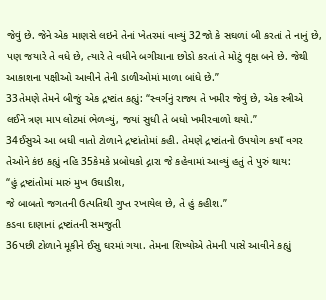જેવું છે. જેને એક માણસે લઇને તેનાં ખેતરમાં વાવ્યું 32જો કે સઘળાં બી કરતાં તે નાનું છે, પણ જયારે તે વધે છે, ત્યારે તે વધીને બગીચાના છોડો કરતાં તે મોટું વૃક્ષ બને છે. જેથી આકાશના પક્ષીઓ આવીને તેની ડાળીઓમાં માળા બાંધે છે.”
33તેમણે તેમને બીજું એક દ્રષ્ટાંત કહ્યું: “સ્વર્ગનું રાજ્ય તે ખમીર જેવું છે, એક સ્ત્રીએ લઈને ત્રણ માપ લોટમાં ભેળવ્યું, જયાં સુધી તે બધો ખમીરવાળો થયો.”
34ઈસુએ આ બધી વાતો ટોળાને દ્રષ્ટાંતોમાં કહી. તેમણે દ્રષ્ટાંતનો ઉપયોગ કયાઁ વગર તેઓને કંઇ કહ્યું નહિ 35કેમકે પ્રબોધકો દ્ગારા જે કહેવામાં આવ્યું હતું તે પુરું થાય:
“હું દ્રષ્ટાંતોમાં મારું મુખ ઉઘાડીશ,
જે બાબતો જગતની ઉત્પતિથી ગુપ્ત રખાયેલ છે, તે હું કહીશ.”
કડવા દાણાનાં દ્રષ્ટાંતની સમજુતી
36પછી ટોળાને મૂકીને ઈસુ ઘરમાં ગયા. તેમના શિષ્યોએ તેમની પાસે આવીને કહ્યું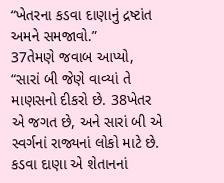“ખેતરના કડવા દાણાનું દ્રષ્ટાંત અમને સમજાવો.”
37તેમણે જવાબ આપ્યો, “સારાં બી જેણે વાવ્યાં તે માણસનો દીકરો છે. 38ખેતર એ જગત છે, અને સારાં બી એ સ્વર્ગનાં રાજ્યનાં લોકો માટે છે. કડવા દાણા એ શેતાનનાં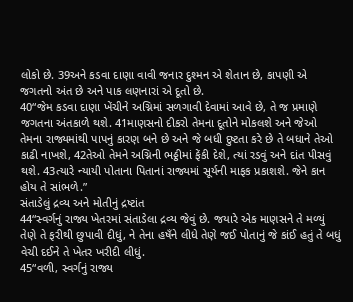લોકો છે. 39અને કડવા દાણા વાવી જનાર દુશ્મન એ શેતાન છે, કાપણી એ જગતનો અંત છે અને પાક લણનારાં એ દૂતો છે.
40“જેમ કડવા દાણા ખેંચીને અગ્નિમાં સળગાવી દેવામાં આવે છે, તે જ પ્રમાણે જગતના અંતકાળે થશે. 41માણસનો દીકરો તેમના દૂતોને મોકલશે અને જેઓ તેમના રાજ્યમાંથી પાપનું કારણ બને છે અને જે બધી દુષ્ટતા કરે છે તે બધાને તેઓ કાઢી નાખશે, 42તેઓ તેમને અગ્નિની ભઠ્ઠીમાં ફેંકી દેશે, ત્યાં રડવું અને દાંત પીસવું થશે. 43ત્યારે ન્યાયી પોતાના પિતાનાં રાજ્યમાં સૂર્યની માફક પ્રકાશશે. જેને કાન હોય તે સાંભળે.”
સંતાડેલું દ્રવ્ય અને મોતીનું દ્રષ્ટાંત
44“સ્વર્ગનું રાજ્ય ખેતરમાં સંતાડેલા દ્રવ્ય જેવું છે. જયારે એક માણસને તે મળ્યું તેણે તે ફરીથી છુપાવી દીધું, ને તેના હષઁને લીધે તેણે જઈ પોતાનું જે કાંઈ હતું તે બધું વેચી દઈને તે ખેતર ખરીદી લીધું.
45“વળી, સ્વર્ગનું રાજ્ય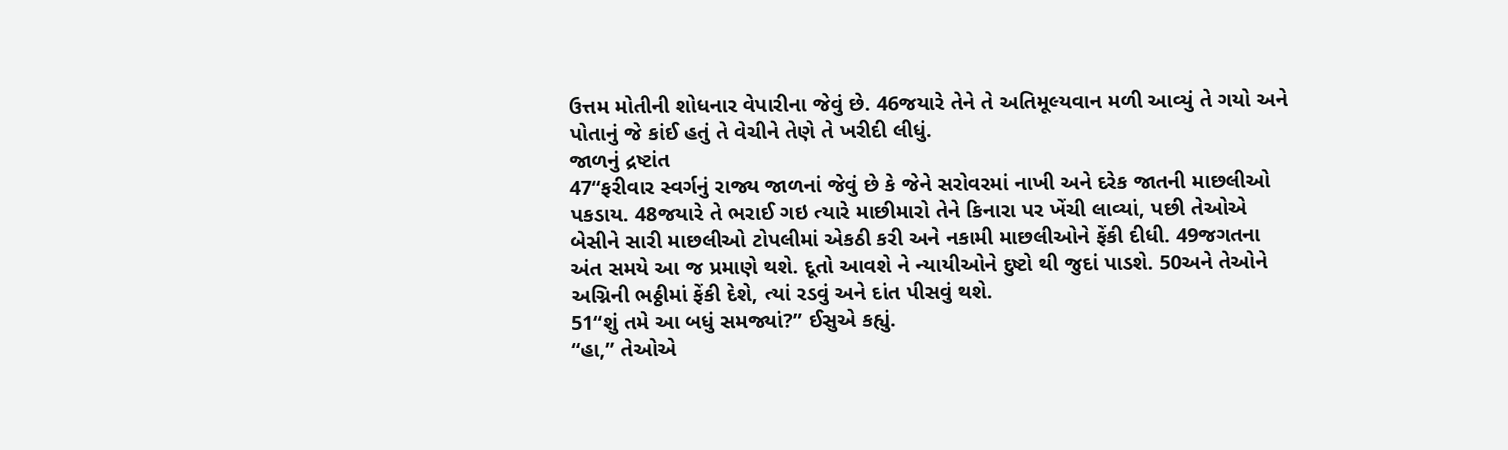ઉત્તમ મોતીની શોધનાર વેપારીના જેવું છે. 46જયારે તેને તે અતિમૂલ્યવાન મળી આવ્યું તે ગયો અને પોતાનું જે કાંઈ હતું તે વેચીને તેણે તે ખરીદી લીધું.
જાળનું દ્રષ્ટાંત
47“ફરીવાર સ્વર્ગનું રાજ્ય જાળનાં જેવું છે કે જેને સરોવરમાં નાખી અને દરેક જાતની માછલીઓ પકડાય. 48જયારે તે ભરાઈ ગઇ ત્યારે માછીમારો તેને કિનારા પર ખેંચી લાવ્યાં, પછી તેઓએ બેસીને સારી માછલીઓ ટોપલીમાં એકઠી કરી અને નકામી માછલીઓને ફેંકી દીધી. 49જગતના અંત સમયે આ જ પ્રમાણે થશે. દૂતો આવશે ને ન્યાયીઓને દુષ્ટો થી જુદાં પાડશે. 50અને તેઓને અગ્નિની ભઠ્ઠીમાં ફેંકી દેશે, ત્યાં રડવું અને દાંત પીસવું થશે.
51“શું તમે આ બધું સમજ્યાં?” ઈસુએ કહ્યું.
“હા,” તેઓએ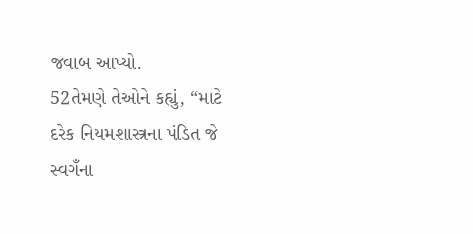જવાબ આપ્યો.
52તેમણે તેઓને કહ્યું, “માટે દરેક નિયમશાસ્ત્રના પંડિત જે સ્વગઁના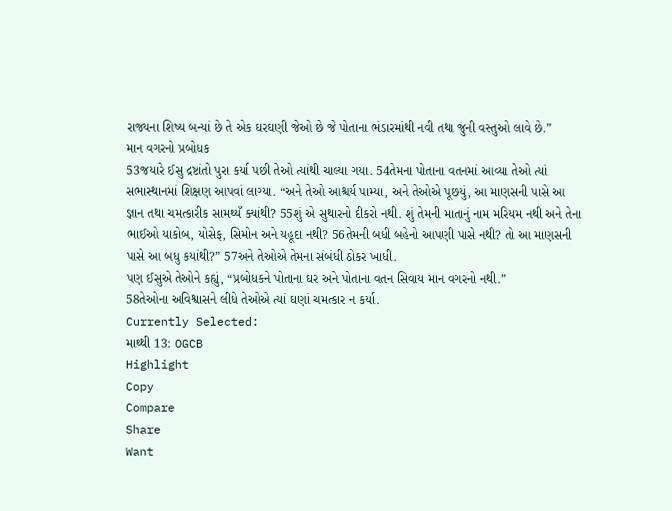રાજ્યના શિષ્ય બન્યાં છે તે એક ઘરઘણી જેઓ છે જે પોતાના ભંડારમાંથી નવી તથા જુની વસ્તુઓ લાવે છે.”
માન વગરનો પ્રબોધક
53જયારે ઈસુ દ્રષ્ટાંતો પુરા કર્યા પછી તેઓ ત્યાંથી ચાલ્યા ગયા. 54તેમના પોતાના વતનમાં આવ્યા તેઓ ત્યાં સભાસ્થાનમાં શિક્ષણ આપવાં લાગ્યા. “અને તેઓ આશ્ચર્ય પામ્યા, અને તેઓએ પૂછયું, આ માણસની પાસે આ જ્ઞાન તથા ચમત્કારીક સામથ્યઁ ક્યાંથી? 55શું એ સુથારનો દીકરો નથી. શું તેમની માતાનું નામ મરિયમ નથી અને તેના ભાઈઓ યાકોબ, યોસેફ, સિમોન અને યહૂદા નથી? 56તેમની બધી બહેનો આપણી પાસે નથી? તો આ માણસની પાસે આ બધુ કયાંથી?” 57અને તેઓએ તેમના સંબંધી ઠોકર ખાધી.
પણ ઈસુએ તેઓને કહ્યું, “પ્રબોધકને પોતાના ઘર અને પોતાના વતન સિવાય માન વગરનો નથી.”
58તેઓના અવિશ્વાસને લીધે તેઓએ ત્યાં ઘણાં ચમત્કાર ન કર્યા.
Currently Selected:
માથ્થી 13: OGCB
Highlight
Copy
Compare
Share
Want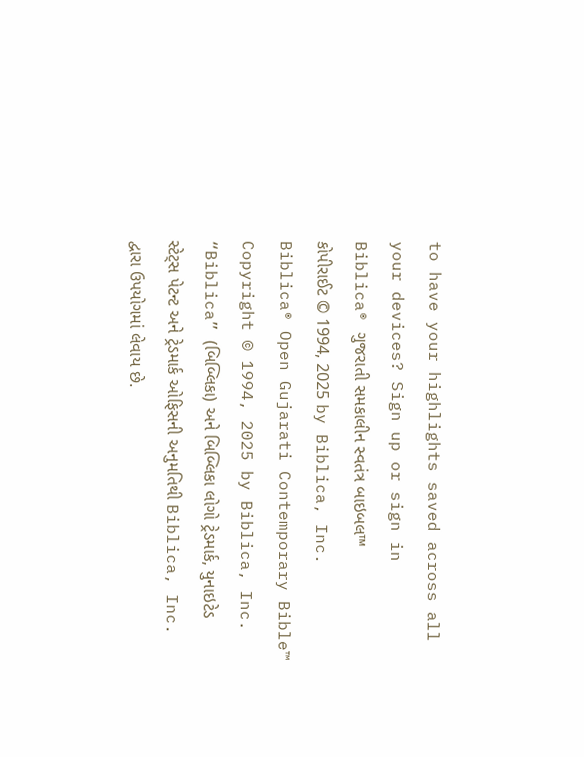to have your highlights saved across all your devices? Sign up or sign in
Biblica® ગુજરાતી સમકાલીન સ્વતંત્ર બાઇબલ™
કોપીરાઈટ © 1994, 2025 by Biblica, Inc.
Biblica® Open Gujarati Contemporary Bible™
Copyright © 1994, 2025 by Biblica, Inc.
“Biblica” (બિબ્લિકા) અને બિબ્લિકા લોગો ટ્રેડમાર્ક, યુનાઇટેડ સ્ટેટ્સ પેટન્ટ અને ટ્રેડમાર્ક ઓફિસની અનુમતિથી Biblica, Inc. દ્વારા ઉપયોગમાં લેવાય છે.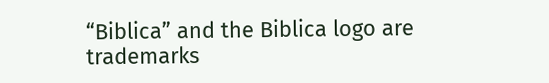“Biblica” and the Biblica logo are trademarks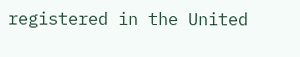registered in the United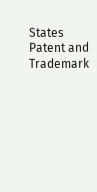States Patent and Trademark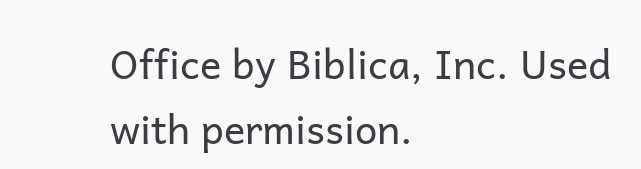Office by Biblica, Inc. Used with permission.